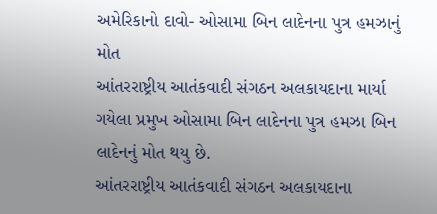અમેરિકાનો દાવો- ઓસામા બિન લાદેનના પુત્ર હમઝાનું મોત
આંતરરાષ્ટ્રીય આતંકવાદી સંગઠન અલકાયદાના માર્યા ગયેલા પ્રમુખ ઓસામા બિન લાદેનના પુત્ર હમઝા બિન લાદેનનું મોત થયુ છે.
આંતરરાષ્ટ્રીય આતંકવાદી સંગઠન અલકાયદાના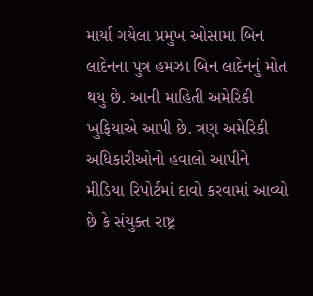માર્યા ગયેલા પ્રમુખ ઓસામા બિન લાદેનના પુત્ર હમઝા બિન લાદેનનું મોત થયુ છે. આની માહિતી અમેરિકી ખુફિયાએ આપી છે. ત્રણ અમેરિકી અધિકારીઓનો હવાલો આપીને મીડિયા રિપોર્ટમાં દાવો કરવામાં આવ્યો છે કે સંયુક્ત રાષ્ટ્ર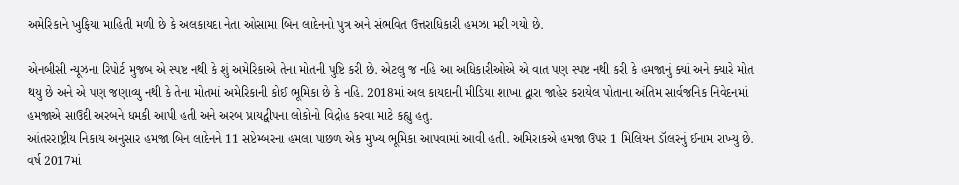અમેરિકાને ખુફિયા માહિતી મળી છે કે અલકાયદા નેતા ઓસામા બિન લાદેનનો પુત્ર અને સંભવિત ઉત્તરાધિકારી હમઝા મરી ગયો છે.

એનબીસી ન્યૂઝના રિપોર્ટ મુજબ એ સ્પષ્ટ નથી કે શું અમેરિકાએ તેના મોતની પુષ્ટિ કરી છે. એટલુ જ નહિ આ અધિકારીઓએ એ વાત પણ સ્પષ્ટ નથી કરી કે હમજાનું ક્યાં અને ક્યારે મોત થયુ છે અને એ પણ જણાવ્યુ નથી કે તેના મોતમાં અમેરિકાની કોઈ ભૂમિકા છે કે નહિ. 2018માં અલ કાયદાની મીડિયા શાખા દ્વારા જાહેર કરાયેલ પોતાના અંતિમ સાર્વજનિક નિવેદનમાં હમજાએ સાઉદી અરબને ધમકી આપી હતી અને અરબ પ્રાયદ્વીપના લોકોનો વિદ્રોહ કરવા માટે કહ્યુ હતુ.
આંતરરાષ્ટ્રીય નિકાય અનુસાર હમજા બિન લાદેનને 11 સપ્ટેમ્બરના હમલા પાછળ એક મુખ્ય ભૂમિકા આપવામાં આવી હતી. અમિરાકએ હમજા ઉપર 1 મિલિયન ડૉલરનું ઈનામ રાખ્યુ છે. વર્ષ 2017માં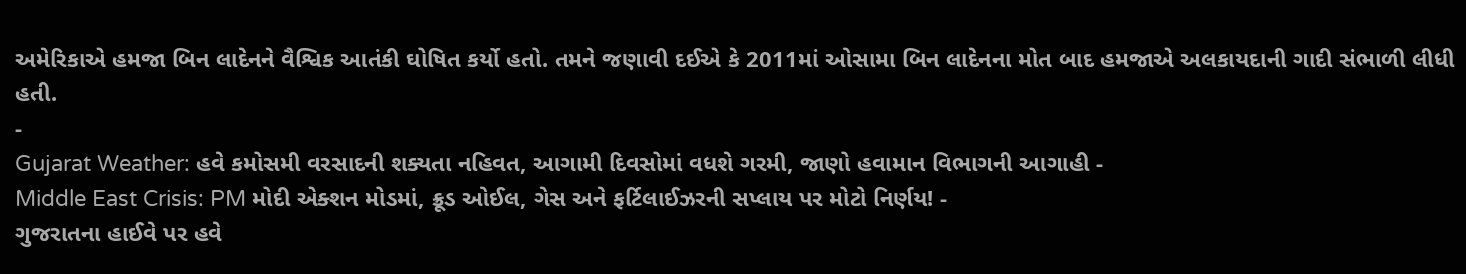અમેરિકાએ હમજા બિન લાદેનને વૈશ્વિક આતંકી ઘોષિત કર્યો હતો. તમને જણાવી દઈએ કે 2011માં ઓસામા બિન લાદેનના મોત બાદ હમજાએ અલકાયદાની ગાદી સંભાળી લીધી હતી.
-
Gujarat Weather: હવે કમોસમી વરસાદની શક્યતા નહિવત, આગામી દિવસોમાં વધશે ગરમી, જાણો હવામાન વિભાગની આગાહી -
Middle East Crisis: PM મોદી એક્શન મોડમાં, ક્રૂડ ઓઈલ, ગેસ અને ફર્ટિલાઈઝરની સપ્લાય પર મોટો નિર્ણય! -
ગુજરાતના હાઈવે પર હવે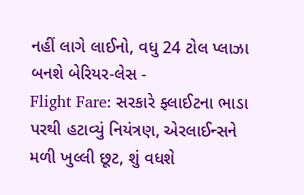નહીં લાગે લાઈનો, વધુ 24 ટોલ પ્લાઝા બનશે બેરિયર-લેસ -
Flight Fare: સરકારે ફ્લાઈટના ભાડા પરથી હટાવ્યું નિયંત્રણ, એરલાઈન્સને મળી ખુલ્લી છૂટ, શું વધશે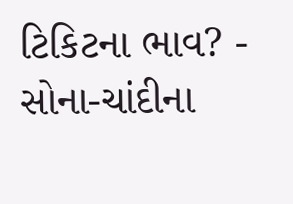ટિકિટના ભાવ? -
સોના-ચાંદીના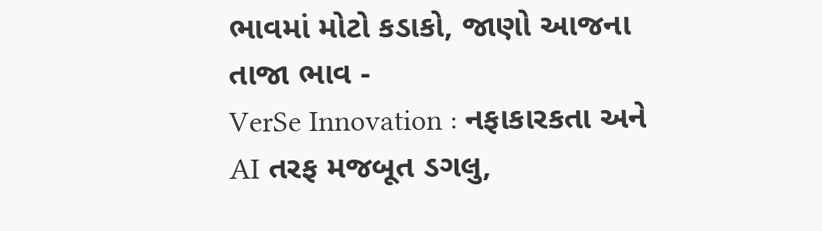ભાવમાં મોટો કડાકો, જાણો આજના તાજા ભાવ -
VerSe Innovation : નફાકારકતા અને AI તરફ મજબૂત ડગલુ,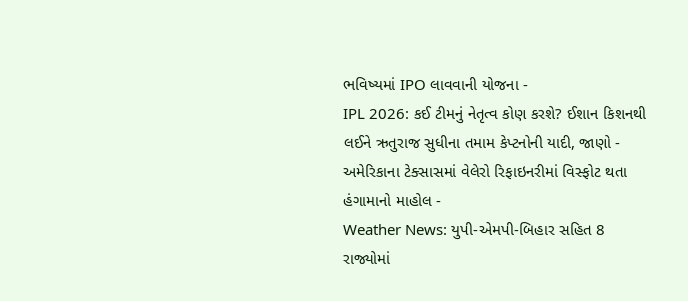ભવિષ્યમાં IPO લાવવાની યોજના -
IPL 2026: કઈ ટીમનું નેતૃત્વ કોણ કરશે? ઈશાન કિશનથી લઈને ઋતુરાજ સુધીના તમામ કેપ્ટનોની યાદી, જાણો -
અમેરિકાના ટેક્સાસમાં વેલેરો રિફાઇનરીમાં વિસ્ફોટ થતા હંગામાનો માહોલ -
Weather News: યુપી-એમપી-બિહાર સહિત 8 રાજ્યોમાં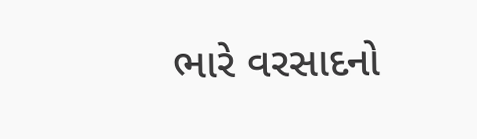ભારે વરસાદનો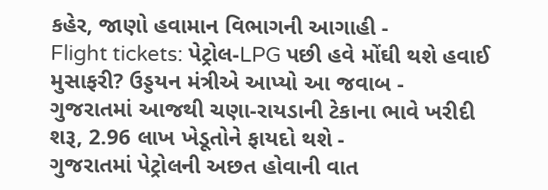કહેર, જાણો હવામાન વિભાગની આગાહી -
Flight tickets: પેટ્રોલ-LPG પછી હવે મોંઘી થશે હવાઈ મુસાફરી? ઉડ્ડયન મંત્રીએ આપ્યો આ જવાબ -
ગુજરાતમાં આજથી ચણા-રાયડાની ટેકાના ભાવે ખરીદી શરૂ, 2.96 લાખ ખેડૂતોને ફાયદો થશે -
ગુજરાતમાં પેટ્રોલની અછત હોવાની વાત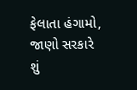ફેલાતા હંગામો, જાણો સરકારે શું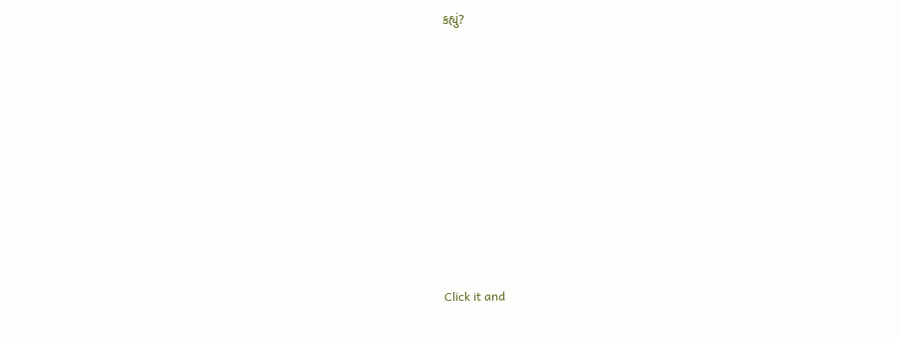કહ્યું?










Click it and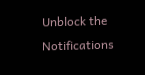Unblock the Notifications